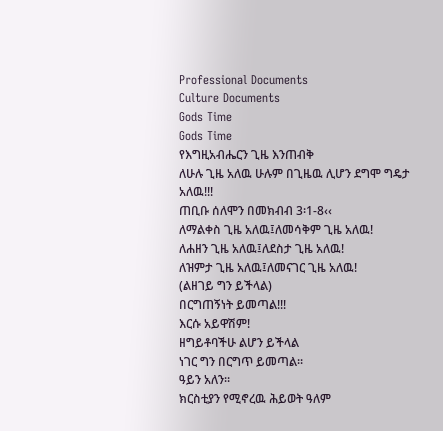Professional Documents
Culture Documents
Gods Time
Gods Time
የእግዚአብሔርን ጊዜ እንጠብቅ
ለሁሉ ጊዜ አለዉ ሁሉም በጊዜዉ ሊሆን ደግሞ ግዴታ
አለዉ!!!
ጠቢቡ ሰለሞን በመክብብ 3፡1-8‹‹
ለማልቀስ ጊዜ አለዉ፤ለመሳቅም ጊዜ አለዉ!
ለሐዘን ጊዜ አለዉ፤ለደስታ ጊዜ አለዉ!
ለዝምታ ጊዜ አለዉ፤ለመናገር ጊዜ አለዉ!
(ልዘገይ ግን ይችላል)
በርግጠኝነት ይመጣል!!!
እርሱ አይዋሽም!
ዘግይቶባችሁ ልሆን ይችላል
ነገር ግን በርግጥ ይመጣል፡፡
ዓይን አለን፡፡
ክርስቲያን የሚኖረዉ ሕይወት ዓለም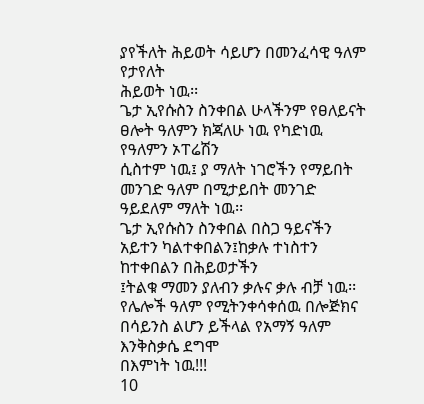ያየችለት ሕይወት ሳይሆን በመንፈሳዊ ዓለም የታየለት
ሕይወት ነዉ፡፡
ጌታ ኢየሱስን ስንቀበል ሁላችንም የፀለይናት ፀሎት ዓለምን ክጃለሁ ነዉ የካድነዉ የዓለምን ኦፐሬሽን
ሲስተም ነዉ፤ ያ ማለት ነገሮችን የማይበት መንገድ ዓለም በሚታይበት መንገድ ዓይደለም ማለት ነዉ፡፡
ጌታ ኢየሱስን ስንቀበል በስጋ ዓይናችን አይተን ካልተቀበልን፤ከቃሉ ተነስተን ከተቀበልን በሕይወታችን
፤ትልቁ ማመን ያለብን ቃሉና ቃሉ ብቻ ነዉ፡፡
የሌሎች ዓለም የሚትንቀሳቀሰዉ በሎጅክና በሳይንስ ልሆን ይችላል የአማኝ ዓለም እንቅስቃሴ ደግሞ
በእምነት ነዉ!!!
10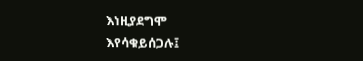እነዚያደግሞ
እየሳቁይሰጋሉ፤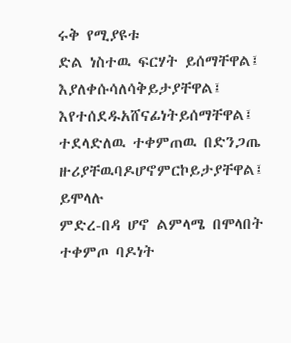ሩቅ የሚያዩቱ
ድል ነስተዉ ፍርሃት ይሰማቸዋል፤
እያለቀሱሳለሳቅይታያቸዋል፤
እየተሰደዱአሸናፊነትይሰማቸዋል፤ ተደላድለዉ ተቀምጠዉ በድንጋጤ
ዙሪያቸዉባዶሆኖምርኮይታያቸዋል፤ ይሞላሉ
ምድረ-በዳ ሆኖ ልምላሜ በሞላበት ተቀምጦ ባዶነት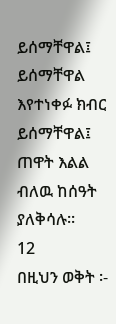ይሰማቸዋል፤ ይሰማቸዋል
እየተነቀፉ ክብር ይሰማቸዋል፤ ጠዋት እልል ብለዉ ከሰዓት
ያለቅሳሉ፡፡
12
በዚህን ወቅት ፡-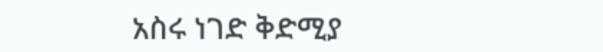አስሩ ነገድ ቅድሚያ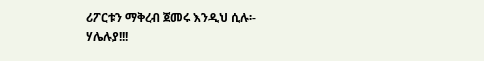ሪፖርቱን ማቅረብ ጀመሩ እንዲህ ሲሉ፡-
ሃሌሉያ!!!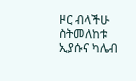ዞር ብላችሁ ስትመለከቱ ኢያሱና ካሌብ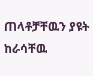ጠላቶቻቸዉን ያዩት ከራሳቸዉ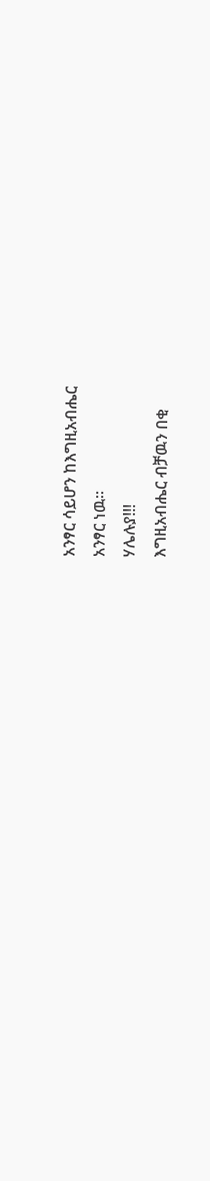አንፃር ሳይሆን ከእግዚአብሔር
አንፃር ነዉ፡፡
ሃሌሉያ!!!
እግዚአብሔር ብቻዉን በቂ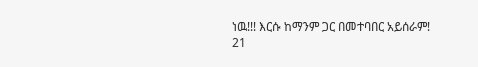ነዉ!!! እርሱ ከማንም ጋር በመተባበር አይሰራም!
21